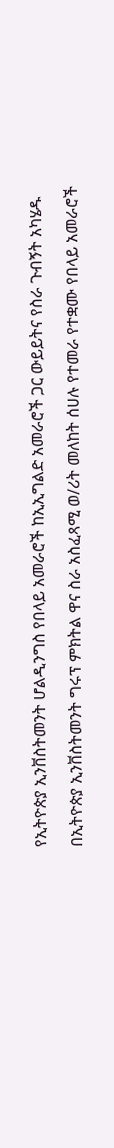የኢትዮጵያ ኢንቨስትመንት ሆልዲንግስ የበላይ አመራሮች ከኢኢግልድ አመራሮች ጋር ውይይትና የስራ ጉብኝት አካሄዱ

በኢትዮጵያ ኢንቨስትመንት ግሩፕ ምክትል ዋና ስራ አስፈጻሚ ወ/ሪት መለከት ሰሀሉ የተመራ የተቋሙ የበላይ አመራሮች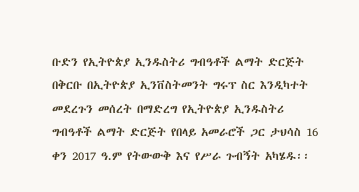ቡድን የኢትዮጵያ ኢንዱስትሪ ግብዓቶች ልማት ድርጅት በቅርቡ በኢትዮጵያ ኢንቨስትመንት ግሩፕ ስር እንዲካተት መደረጉን መሰረት በማድረግ የኢትዮጵያ ኢንዱስትሪ ግብዓቶች ልማት ድርጅት የበላይ አመራሮች ጋር ታህሳስ 16 ቀን 2017 ዓ.ም የትውውቅ እና የሥራ ጉብኝት አካሄዱ፡፡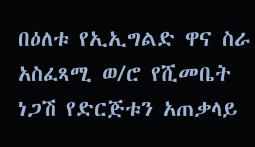በዕለቱ የኢኢግልድ ዋና ስራ አስፈጻሚ ወ/ሮ የሺመቤት ነጋሽ የድርጅቱን አጠቃላይ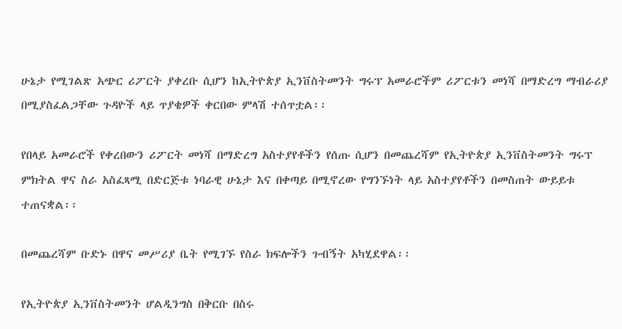ሁኔታ የሚገልጽ አጭር ሪፖርት ያቀረቡ ሲሆን ከኢትዮጵያ ኢንቨስትመንት ግሩፕ አመራሮችም ሪፖርቱን መነሻ በማድረግ ማብራሪያ በሚያስፈልጋቸው ጉዳዮች ላይ ጥያቄዎች ቀርበው ምላሽ ተሰጥቷል፡፡

የበላይ አመራሮች የቀረበውን ሪፖርት መነሻ በማድረግ አስተያየቶችን የሰጡ ሲሆን በመጨረሻም የኢትዮጵያ ኢንቨስትመንት ግሩፕ ምክትል ዋና ስራ አስፈጻሚ በድርጅቱ ነባራዊ ሁኔታ እና በቀጣይ በሚኖረው የግንኙነት ላይ አስተያየቶችን በመስጠት ውይይቱ ተጠናቋል፡፡

በመጨረሻም ቡድኑ በዋና መሥሪያ ቤት የሚገኙ የስራ ክፍሎችን ጉብኝት አካሂደዋል፡፡

የኢትዮጵያ ኢንቨስትመንት ሆልዲንግስ በቅርቡ በስሩ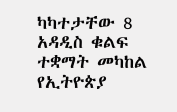ካካተታቸው 8 አዳዲስ ቁልፍ ተቋማት መካከል የኢትዮጵያ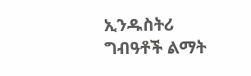ኢንዱስትሪ ግብዓቶች ልማት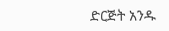ድርጅት አንዱ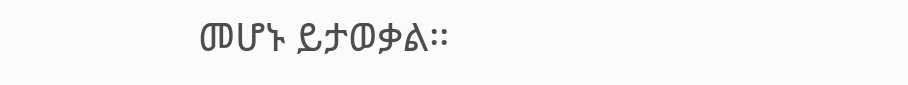መሆኑ ይታወቃል፡፡